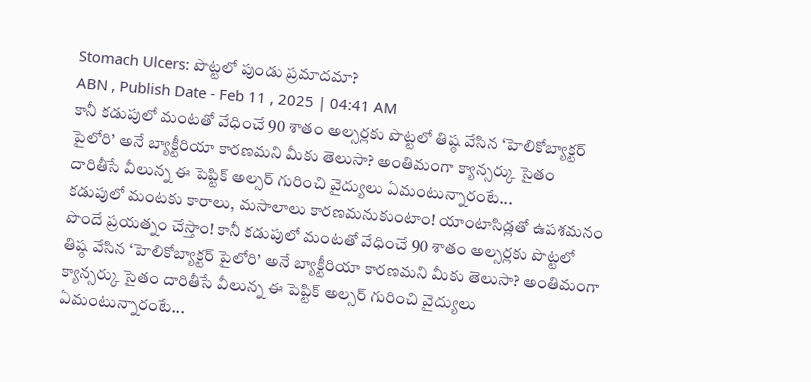Stomach Ulcers: పొట్టలో పుండు ప్రమాదమా?
ABN , Publish Date - Feb 11 , 2025 | 04:41 AM
కానీ కడుపులో మంటతో వేధించే 90 శాతం అల్సర్లకు పొట్టలో తిష్ఠ వేసిన ‘హెలికోబ్యాక్టర్ పైలోరి’ అనే బ్యాక్టీరియా కారణమని మీకు తెలుసా? అంతిమంగా క్యాన్సర్కు సైతం దారితీసే వీలున్న ఈ పెప్టిక్ అల్సర్ గురించి వైద్యులు ఏమంటున్నారంటే...
కడుపులో మంటకు కారాలు, మసాలాలు కారణమనుకుంటాం! యాంటాసిడ్లతో ఉపశమనం పొందే ప్రయత్నం చేస్తాం! కానీ కడుపులో మంటతో వేధించే 90 శాతం అల్సర్లకు పొట్టలో తిష్ఠ వేసిన ‘హెలికోబ్యాక్టర్ పైలోరి’ అనే బ్యాక్టీరియా కారణమని మీకు తెలుసా? అంతిమంగా క్యాన్సర్కు సైతం దారితీసే వీలున్న ఈ పెప్టిక్ అల్సర్ గురించి వైద్యులు ఏమంటున్నారంటే...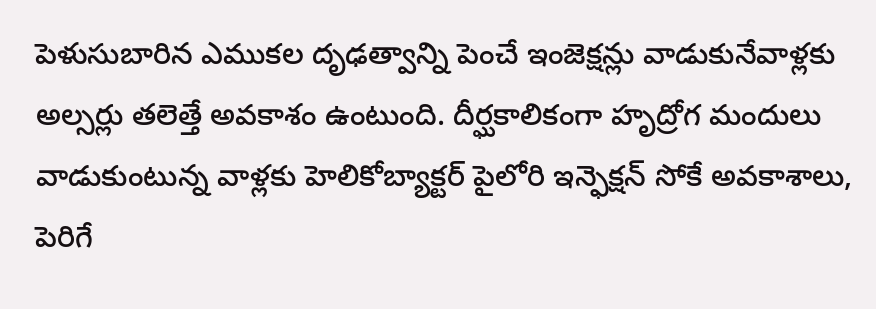పెళుసుబారిన ఎముకల దృఢత్వాన్ని పెంచే ఇంజెక్షన్లు వాడుకునేవాళ్లకు అల్సర్లు తలెత్తే అవకాశం ఉంటుంది. దీర్ఘకాలికంగా హృద్రోగ మందులు వాడుకుంటున్న వాళ్లకు హెలికోబ్యాక్టర్ పైలోరి ఇన్ఫెక్షన్ సోకే అవకాశాలు, పెరిగే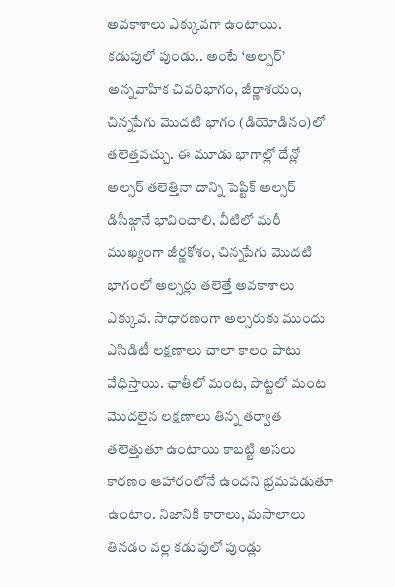అవకాశాలు ఎక్కువగా ఉంటాయి.
కడుపులో పుండు.. అంటే ‘అల్సర్’ అన్నవాహిక చివరిభాగం, జీర్ణాశయం, చిన్నపేగు మొదటి భాగం (డియోడినం)లో తలెత్తవచ్చు. ఈ మూడు భాగాల్లో దేన్లో అల్సర్ తలెత్తినా దాన్ని పెప్టిక్ అల్సర్ డిసీజ్గానే భావించాలి. వీటిలో మరీ ముఖ్యంగా జీర్ణకోశం, చిన్నపేగు మొదటి భాగంలో అల్సర్లు తలెత్తే అవకాశాలు ఎక్కువ. సాధారణంగా అల్సరుకు ముందు ఎసిడిటీ లక్షణాలు చాలా కాలం పాటు వేధిస్తాయి. ఛాతీలో మంట, పొట్టలో మంట మొదలైన లక్షణాలు తిన్న తర్వాత తలెత్తుతూ ఉంటాయి కాబట్టి అసలు కారణం ఆహారంలోనే ఉందని భ్రమపడుతూ ఉంటాం. నిజానికి కారాలు, మసాలాలు తినడం వల్ల కడుపులో పుండ్లు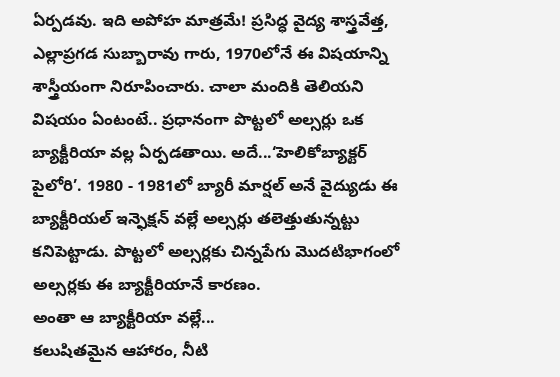ఏర్పడవు. ఇది అపోహ మాత్రమే! ప్రసిద్ధ వైద్య శాస్త్రవేత్త, ఎల్లాప్రగడ సుబ్బారావు గారు, 1970లోనే ఈ విషయాన్ని శాస్త్రీయంగా నిరూపించారు. చాలా మందికి తెలియని విషయం ఏంటంటే.. ప్రధానంగా పొట్టలో అల్సర్లు ఒక బ్యాక్టీరియా వల్ల ఏర్పడతాయి. అదే...‘హెలికోబ్యాక్టర్ పైలోరి’. 1980 - 1981లో బ్యారీ మార్షల్ అనే వైద్యుడు ఈ బ్యాక్టీరియల్ ఇన్ఫెక్షన్ వల్లే అల్సర్లు తలెత్తుతున్నట్టు కనిపెట్టాడు. పొట్టలో అల్సర్లకు చిన్నపేగు మొదటిభాగంలో అల్సర్లకు ఈ బ్యాక్టీరియానే కారణం.
అంతా ఆ బ్యాక్టీరియా వల్లే...
కలుషితమైన ఆహారం, నీటి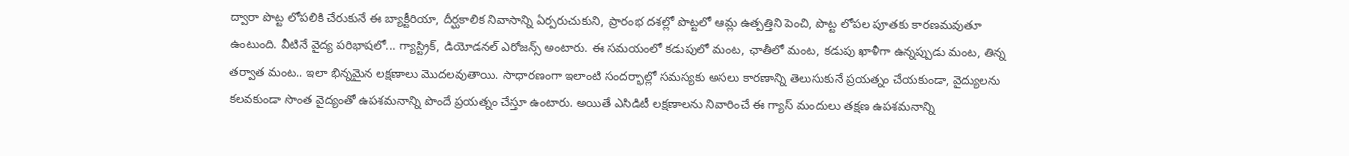ద్వారా పొట్ట లోపలికి చేరుకునే ఈ బ్యాక్టీరియా, దీర్ఘకాలిక నివాసాన్ని ఏర్పరుచుకుని, ప్రారంభ దశల్లో పొట్టలో ఆమ్ల ఉత్పత్తిని పెంచి, పొట్ట లోపల పూతకు కారణమవుతూ ఉంటుంది. వీటినే వైద్య పరిభాషలో... గ్యాస్ట్రిక్, డియోడనల్ ఎరోజన్స్ అంటారు. ఈ సమయంలో కడుపులో మంట, ఛాతీలో మంట, కడుపు ఖాళీగా ఉన్నప్పుడు మంట, తిన్న తర్వాత మంట.. ఇలా భిన్నమైన లక్షణాలు మొదలవుతాయి. సాధారణంగా ఇలాంటి సందర్భాల్లో సమస్యకు అసలు కారణాన్ని తెలుసుకునే ప్రయత్నం చేయకుండా, వైద్యులను కలవకుండా సొంత వైద్యంతో ఉపశమనాన్ని పొందే ప్రయత్నం చేస్తూ ఉంటారు. అయితే ఎసిడిటీ లక్షణాలను నివారించే ఈ గ్యాస్ మందులు తక్షణ ఉపశమనాన్ని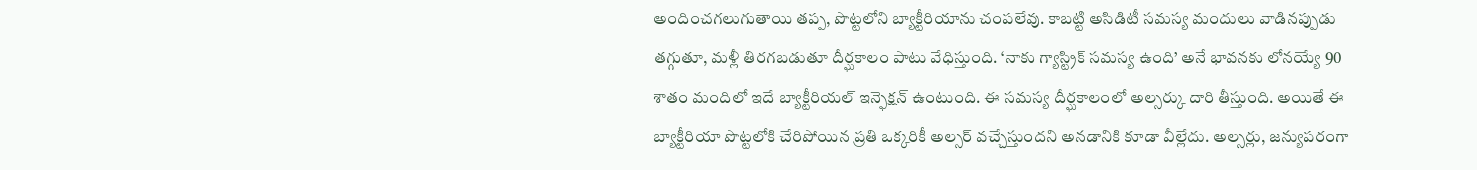అందించగలుగుతాయి తప్ప, పొట్టలోని బ్యాక్టీరియాను చంపలేవు. కాబట్టి అసిడిటీ సమస్య మందులు వాడినప్పుడు తగ్గుతూ, మళ్లీ తిరగబడుతూ దీర్ఘకాలం పాటు వేధిస్తుంది. ‘నాకు గ్యాస్ట్రిక్ సమస్య ఉంది’ అనే భావనకు లోనయ్యే 90 శాతం మందిలో ఇదే బ్యాక్టీరియల్ ఇన్ఫెక్షన్ ఉంటుంది. ఈ సమస్య దీర్ఘకాలంలో అల్సర్కు దారి తీస్తుంది. అయితే ఈ బ్యాక్టీరియా పొట్టలోకి చేరిపోయిన ప్రతి ఒక్కరికీ అల్సర్ వచ్చేస్తుందని అనడానికి కూడా వీల్లేదు. అల్సర్లు, జన్యుపరంగా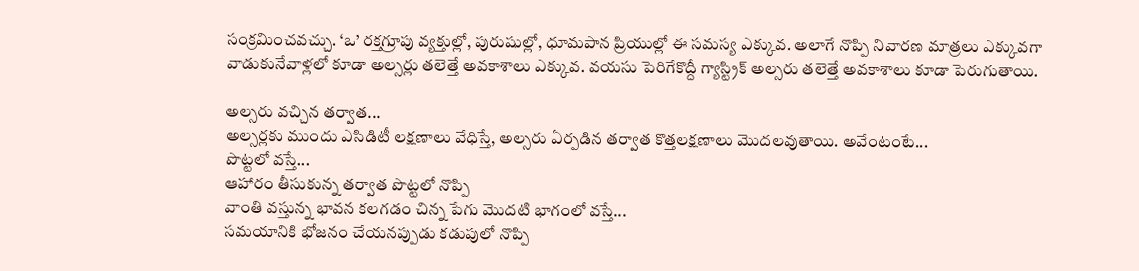సంక్రమించవచ్చు. ‘ఒ’ రక్తగ్రూపు వ్యక్తుల్లో, పురుషుల్లో, ధూమపాన ప్రియుల్లో ఈ సమస్య ఎక్కువ. అలాగే నొప్పి నివారణ మాత్రలు ఎక్కువగా వాడుకునేవాళ్లలో కూడా అల్సర్లు తలెత్తే అవకాశాలు ఎక్కువ. వయసు పెరిగేకొద్దీ గ్యాస్ట్రిక్ అల్సరు తలెత్తే అవకాశాలు కూడా పెరుగుతాయి.

అల్సరు వచ్చిన తర్వాత...
అల్సర్లకు ముందు ఎసిడిటీ లక్షణాలు వేధిస్తే, అల్సరు ఏర్పడిన తర్వాత కొత్తలక్షణాలు మొదలవుతాయి. అవేంటంటే...
పొట్టలో వస్తే...
ఆహారం తీసుకున్న తర్వాత పొట్టలో నొప్పి
వాంతి వస్తున్న భావన కలగడం చిన్న పేగు మొదటి భాగంలో వస్తే...
సమయానికి భోజనం చేయనప్పుడు కడుపులో నొప్పి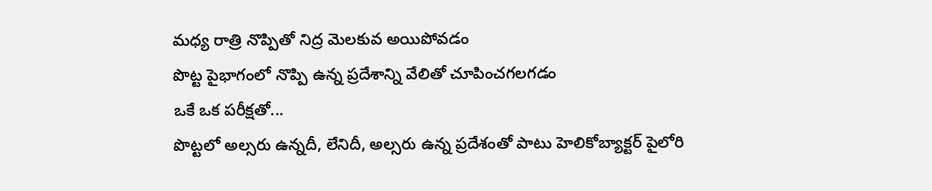మధ్య రాత్రి నొప్పితో నిద్ర మెలకువ అయిపోవడం
పొట్ట పైభాగంలో నొప్పి ఉన్న ప్రదేశాన్ని వేలితో చూపించగలగడం
ఒకే ఒక పరీక్షతో...
పొట్టలో అల్సరు ఉన్నదీ, లేనిదీ, అల్సరు ఉన్న ప్రదేశంతో పాటు హెలికోబ్యాక్టర్ పైలోరి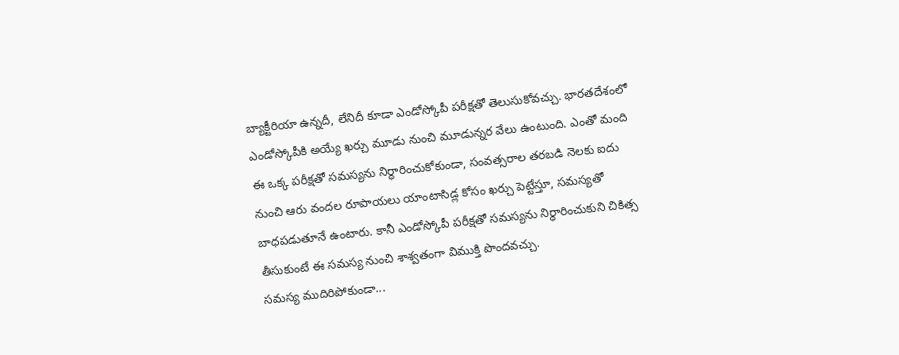బ్యాక్టీరియా ఉన్నదీ, లేనిదీ కూడా ఎండోస్కోపీ పరీక్షతో తెలుసుకోవచ్చు. భారతదేశంలో ఎండోస్కోపీకి అయ్యే ఖర్చు మూడు నుంచి మూడున్నర వేలు ఉంటుంది. ఎంతో మంది ఈ ఒక్క పరీక్షతో సమస్యను నిర్థారించుకోకుండా, సంవత్సరాల తరబడి నెలకు ఐదు నుంచి ఆరు వందల రూపాయలు యాంటాసిడ్ల కోసం ఖర్చు పెట్టేస్తూ, సమస్యతో బాధపడుతూనే ఉంటారు. కానీ ఎండోస్కోపీ పరీక్షతో సమస్యను నిర్థారించుకుని చికిత్స తీసుకుంటే ఈ సమస్య నుంచి శాశ్వతంగా విముక్తి పొందవచ్చు.
సమస్య ముదిరిపోకుండా...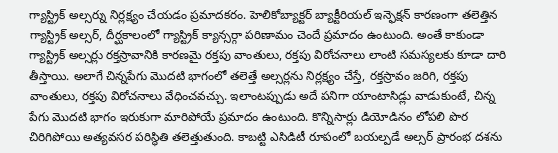గ్యాస్ట్రిక్ అల్సర్ను నిర్లక్ష్యం చేయడం ప్రమాదకరం. హెలికోబ్యాక్టర్ బ్యాక్టీరియల్ ఇన్ఫెక్షన్ కారణంగా తలెత్తిన గ్యాస్ట్రిక్ అల్సర్, దీర్ఘకాలంలో గ్యాస్ట్రిక్ క్యాన్సర్గా పరిణామం చెందే ప్రమాదం ఉంటుంది. అంతే కాకుండా గ్యాస్ట్రిక్ అల్సర్లు రక్తస్రావానికి కారణమై రక్తపు వాంతులు, రక్తపు విరోచనాలు లాంటి సమస్యలకు కూడా దారి తీస్తాయి. అలాగే చిన్నపేగు మొదటి భాగంలో తలెత్తే అల్సర్లను నిర్లక్ష్యం చేస్తే, రక్తస్రావం జరిగి, రక్తపు వాంతులు, రక్తపు విరోచనాలు వేధించవచ్చు. ఇలాంటప్పుడు అదే పనిగా యాంటాసిడ్లు వాడుకుంటే, చిన్న పేగు మొదటి భాగం ఇరుకుగా మారిపోయే ప్రమాదం ఉంటుంది. కొన్నిసార్లు డియోడినం లోపలి పొర చిరిగిపోయి అత్యవసర పరిస్థితి తలెత్తుతుంది. కాబట్టి ఎసిడిటీ రూపంలో బయల్పడే అల్సర్ ప్రారంభ దశను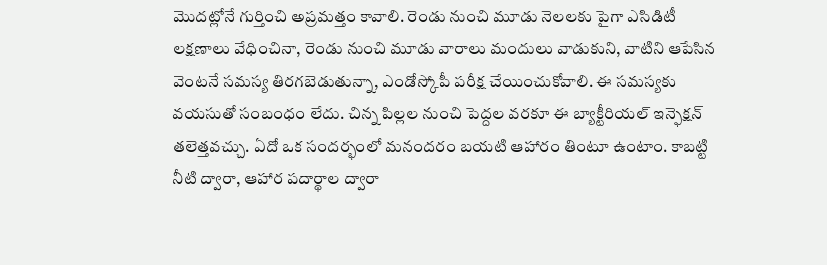మొదట్లోనే గుర్తించి అప్రమత్తం కావాలి. రెండు నుంచి మూడు నెలలకు పైగా ఎసిడిటీ లక్షణాలు వేధించినా, రెండు నుంచి మూడు వారాలు మందులు వాడుకుని, వాటిని ఆపేసిన వెంటనే సమస్య తిరగబెడుతున్నా, ఎండోస్కోపీ పరీక్ష చేయించుకోవాలి. ఈ సమస్యకు వయసుతో సంబంధం లేదు. చిన్న పిల్లల నుంచి పెద్దల వరకూ ఈ బ్యాక్టీరియల్ ఇన్ఫెక్షన్ తలెత్తవచ్చు. ఏదో ఒక సందర్భంలో మనందరం బయటి ఆహారం తింటూ ఉంటాం. కాబట్టి నీటి ద్వారా, ఆహార పదార్థాల ద్వారా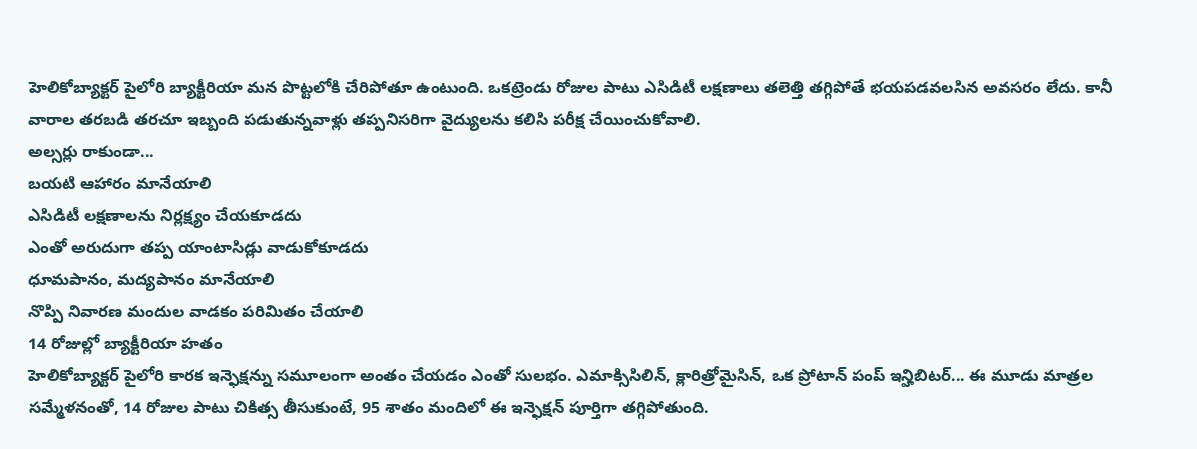హెలికోబ్యాక్టర్ పైలోరి బ్యాక్టీరియా మన పొట్టలోకి చేరిపోతూ ఉంటుంది. ఒకట్రెండు రోజుల పాటు ఎసిడిటీ లక్షణాలు తలెత్తి తగ్గిపోతే భయపడవలసిన అవసరం లేదు. కానీ వారాల తరబడి తరచూ ఇబ్బంది పడుతున్నవాళ్లు తప్పనిసరిగా వైద్యులను కలిసి పరీక్ష చేయించుకోవాలి.
అల్సర్లు రాకుండా...
బయటి ఆహారం మానేయాలి
ఎసిడిటీ లక్షణాలను నిర్లక్ష్యం చేయకూడదు
ఎంతో అరుదుగా తప్ప యాంటాసిడ్లు వాడుకోకూడదు
ధూమపానం, మద్యపానం మానేయాలి
నొప్పి నివారణ మందుల వాడకం పరిమితం చేయాలి
14 రోజుల్లో బ్యాక్టీరియా హతం
హెలికోబ్యాక్టర్ పైలోరి కారక ఇన్ఫెక్షన్ను సమూలంగా అంతం చేయడం ఎంతో సులభం. ఎమాక్సిసిలిన్, క్లారిత్రోమైసిన్, ఒక ప్రోటాన్ పంప్ ఇన్హిబిటర్... ఈ మూడు మాత్రల సమ్మేళనంతో, 14 రోజుల పాటు చికిత్స తీసుకుంటే, 95 శాతం మందిలో ఈ ఇన్ఫెక్షన్ పూర్తిగా తగ్గిపోతుంది.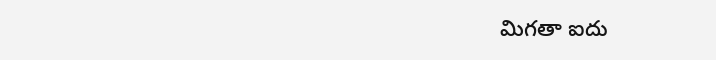మిగతా ఐదు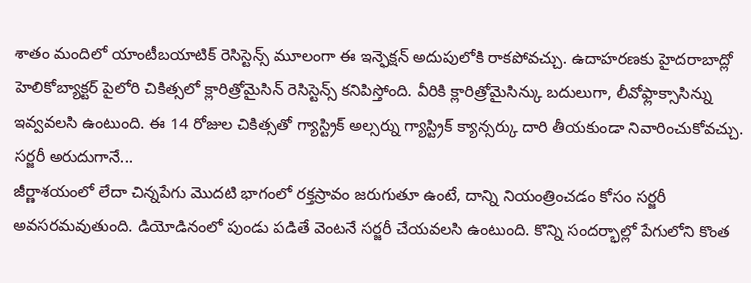శాతం మందిలో యాంటీబయాటిక్ రెసిస్టెన్స్ మూలంగా ఈ ఇన్ఫెక్షన్ అదుపులోకి రాకపోవచ్చు. ఉదాహరణకు హైదరాబాద్లో హెలికోబ్యాక్టర్ పైలోరి చికిత్సలో క్లారిత్రోమైసిన్ రెసిస్టెన్స్ కనిపిస్తోంది. వీరికి క్లారిత్రోమైసిన్కు బదులుగా, లీవోఫ్లాక్సాసిన్ను ఇవ్వవలసి ఉంటుంది. ఈ 14 రోజుల చికిత్సతో గ్యాస్ట్రిక్ అల్సర్ను గ్యాస్ట్రిక్ క్యాన్సర్కు దారి తీయకుండా నివారించుకోవచ్చు.
సర్జరీ అరుదుగానే...
జీర్ణాశయంలో లేదా చిన్నపేగు మొదటి భాగంలో రక్తస్రావం జరుగుతూ ఉంటే, దాన్ని నియంత్రించడం కోసం సర్జరీ అవసరమవుతుంది. డియోడినంలో పుండు పడితే వెంటనే సర్జరీ చేయవలసి ఉంటుంది. కొన్ని సందర్భాల్లో పేగులోని కొంత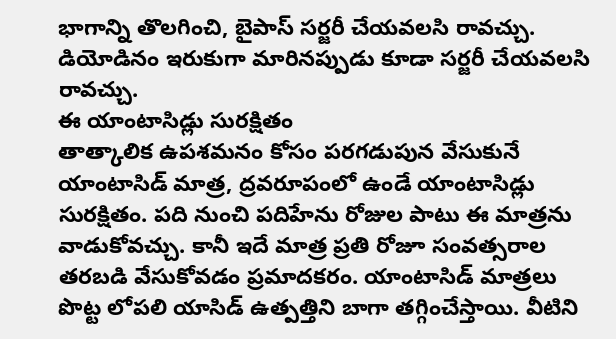భాగాన్ని తొలగించి, బైపాస్ సర్జరీ చేయవలసి రావచ్చు. డియోడినం ఇరుకుగా మారినప్పుడు కూడా సర్జరీ చేయవలసి రావచ్చు.
ఈ యాంటాసిడ్లు సురక్షితం
తాత్కాలిక ఉపశమనం కోసం పరగడుపున వేసుకునే యాంటాసిడ్ మాత్ర, ద్రవరూపంలో ఉండే యాంటాసిడ్లు సురక్షితం. పది నుంచి పదిహేను రోజుల పాటు ఈ మాత్రను వాడుకోవచ్చు. కానీ ఇదే మాత్ర ప్రతి రోజూ సంవత్సరాల తరబడి వేసుకోవడం ప్రమాదకరం. యాంటాసిడ్ మాత్రలు పొట్ట లోపలి యాసిడ్ ఉత్పత్తిని బాగా తగ్గించేస్తాయి. వీటిని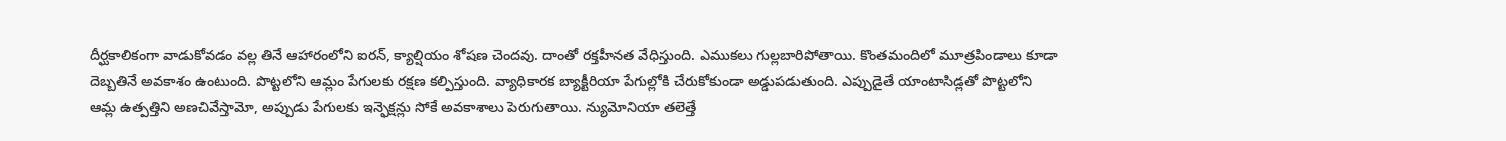దీర్ఘకాలికంగా వాడుకోవడం వల్ల తినే ఆహారంలోని ఐరన్, క్యాల్షియం శోషణ చెందవు. దాంతో రక్తహీనత వేధిస్తుంది. ఎముకలు గుల్లబారిపోతాయి. కొంతమందిలో మూత్రపిండాలు కూడా దెబ్బతినే అవకాశం ఉంటుంది. పొట్టలోని ఆమ్లం పేగులకు రక్షణ కల్పిస్తుంది. వ్యాధికారక బ్యాక్టీరియా పేగుల్లోకి చేరుకోకుండా అడ్డుపడుతుంది. ఎప్పుడైతే యాంటాసిడ్లతో పొట్టలోని ఆమ్ల ఉత్పత్తిని అణచివేస్తామో, అప్పుడు పేగులకు ఇన్ఫెక్షన్లు సోకే అవకాశాలు పెరుగుతాయి. న్యుమోనియా తలెత్తే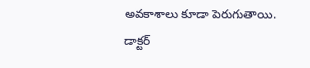అవకాశాలు కూడా పెరుగుతాయి.
డాక్టర్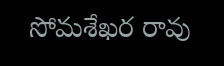సోమశేఖర రావు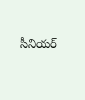సీనియర్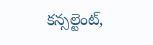కన్సల్టెంట్,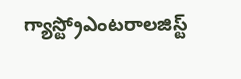గ్యాస్ట్రోఎంటరాలజిస్ట్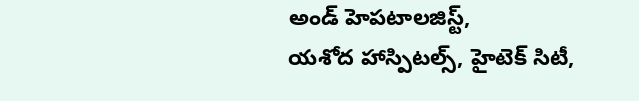అండ్ హెపటాలజిస్ట్,
యశోద హాస్పిటల్స్, హైటెక్ సిటీ,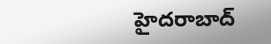హైదరాబాద్